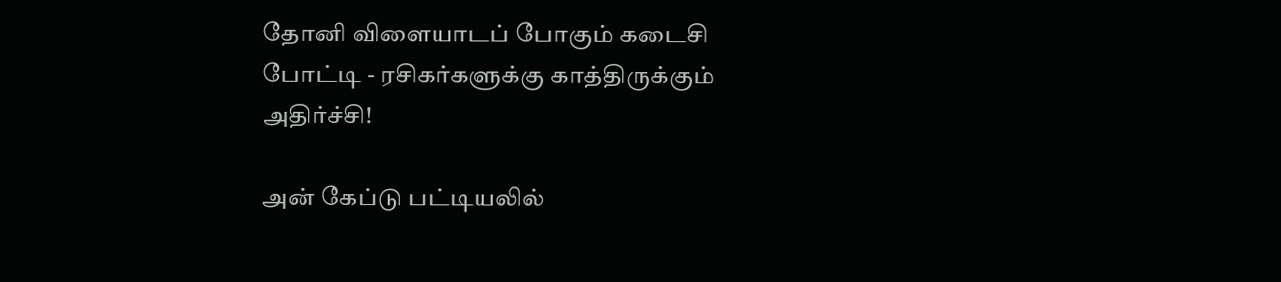தோனி விளையாடப் போகும் கடைசி போட்டி - ரசிகர்களுக்கு காத்திருக்கும் அதிர்ச்சி!

அன் கேப்டு பட்டியலில்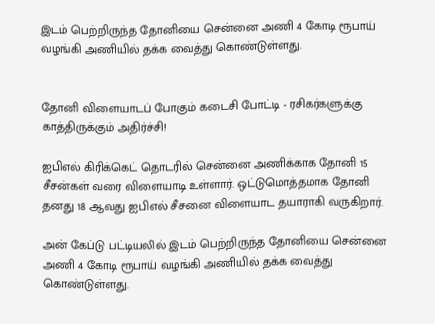இடம் பெற்றிருந்த தோனியை சென்னை அணி 4 கோடி ரூபாய் வழங்கி அணியில் தக்க வைத்து கொண்டுள்ளது.


தோனி விளையாடப் போகும் கடைசி போட்டி - ரசிகர்களுக்கு காத்திருக்கும் அதிர்ச்சி!

ஐபிஎல் கிரிக்கெட் தொடரில் சென்னை அணிக்காக தோனி 15 சீசன்கள் வரை விளையாடி உள்ளார். ஒட்டுமொத்தமாக தோனி தனது 18 ஆவது ஐபிஎல் சீசனை விளையாட தயாராகி வருகிறார்.

அன் கேப்டு பட்டியலில் இடம் பெற்றிருந்த தோனியை சென்னை அணி 4 கோடி ரூபாய் வழங்கி அணியில் தக்க வைத்து கொண்டுள்ளது.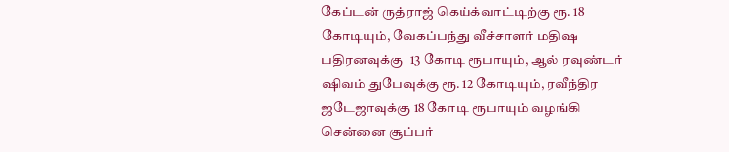கேப்டன் ருத்ராஜ் கெய்க்வாட்டிற்கு ரூ. 18 கோடியும், வேகப்பந்து வீச்சாளர் மதிஷ பதிரனவுக்கு  13 கோடி ரூபாயும், ஆல் ரவுண்டர் ஷிவம் துபேவுக்கு ரூ. 12 கோடியும், ரவீந்திர ஜடேஜாவுக்கு 18 கோடி ரூபாயும் வழங்கி சென்னை சூப்பர்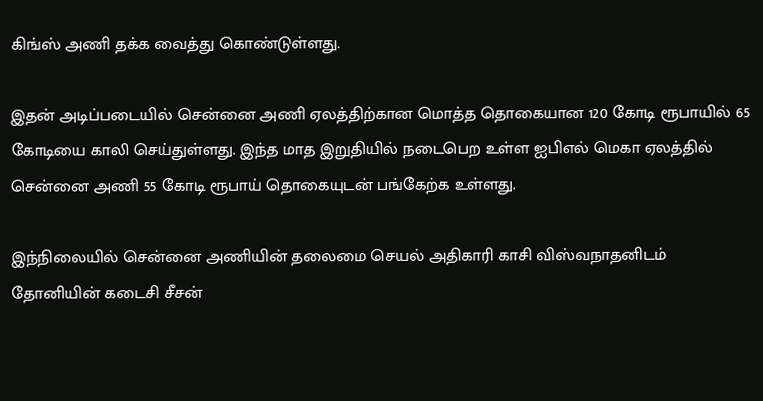கிங்ஸ் அணி தக்க வைத்து கொண்டுள்ளது.

இதன் அடிப்படையில் சென்னை அணி ஏலத்திற்கான மொத்த தொகையான 120 கோடி ரூபாயில் 65 கோடியை காலி செய்துள்ளது. இந்த மாத இறுதியில் நடைபெற உள்ள ஐபிஎல் மெகா ஏலத்தில் சென்னை அணி 55 கோடி ரூபாய் தொகையுடன் பங்கேற்க உள்ளது.

இந்நிலையில் சென்னை அணியின் தலைமை செயல் அதிகாரி காசி விஸ்வநாதனிடம் தோனியின் கடைசி சீசன்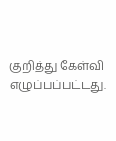குறித்து கேள்வி எழுப்பப்பட்டது.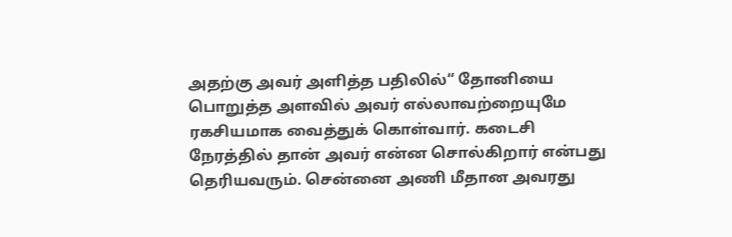அதற்கு அவர் அளித்த பதிலில்“ தோனியை பொறுத்த அளவில் அவர் எல்லாவற்றையுமே ரகசியமாக வைத்துக் கொள்வார். கடைசி நேரத்தில் தான் அவர் என்ன சொல்கிறார் என்பது தெரியவரும். சென்னை அணி மீதான அவரது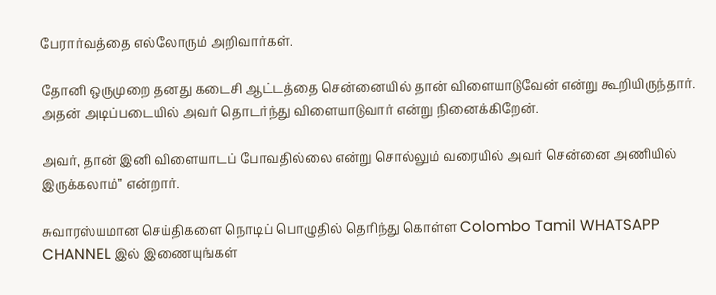பேரார்வத்தை எல்லோரும் அறிவார்கள்.

தோனி ஒருமுறை தனது கடைசி ஆட்டத்தை சென்னையில் தான் விளையாடுவேன் என்று கூறியிருந்தார். அதன் அடிப்படையில் அவர் தொடர்ந்து விளையாடுவார் என்று நினைக்கிறேன்.

அவர், தான் இனி விளையாடப் போவதில்லை என்று சொல்லும் வரையில் அவர் சென்னை அணியில் இருக்கலாம்” என்றார்.

சுவாரஸ்யமான செய்திகளை நொடிப் பொழுதில் தெரிந்து கொள்ள Colombo Tamil WHATSAPP CHANNEL இல் இணையுங்கள்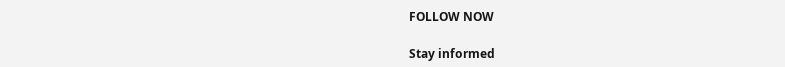FOLLOW NOW

Stay informed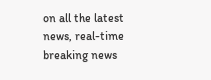on all the latest news, real-time breaking news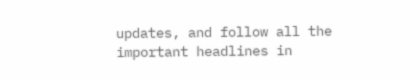updates, and follow all the important headlines in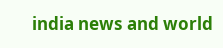india news and world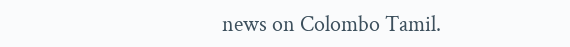news on Colombo Tamil.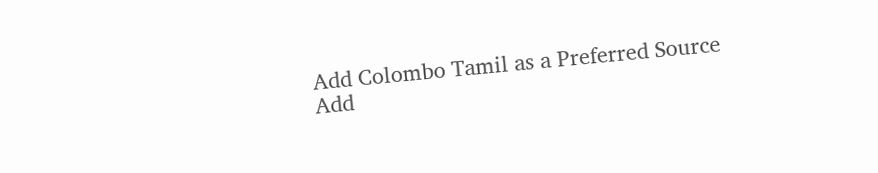Add Colombo Tamil as a Preferred Source Add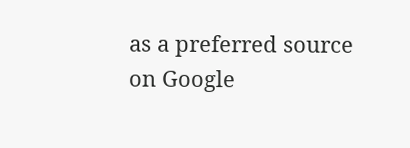as a preferred source on Google